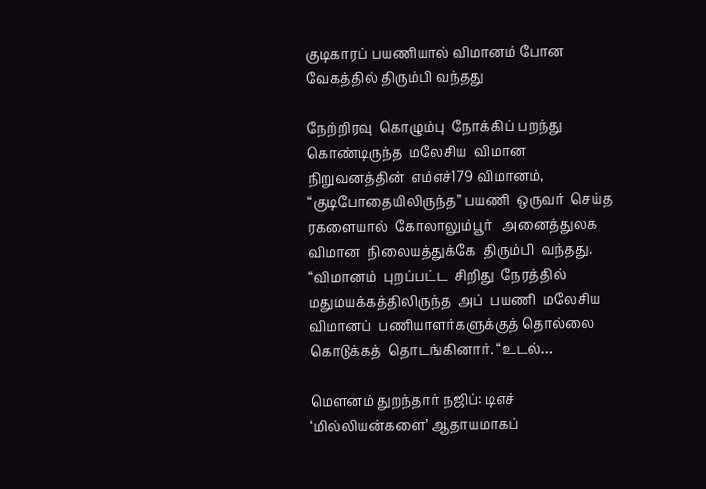குடிகாரப் பயணியால் விமானம் போன வேகத்தில் திரும்பி வந்தது

நேற்றிரவு  கொழும்பு  நோக்கிப் பறந்து  கொண்டிருந்த  மலேசிய  விமான  நிறுவனத்தின்  எம்எச்179 விமானம், “குடிபோதையிலிருந்த” பயணி  ஒருவர்  செய்த  ரகளையால்  கோலாலும்பூர்   அனைத்துலக  விமான  நிலையத்துக்கே  திரும்பி  வந்தது. “விமானம்  புறப்பட்ட  சிறிது  நேரத்தில்  மதுமயக்கத்திலிருந்த  அப்  பயணி  மலேசிய விமானப்  பணியாளர்களுக்குத் தொல்லை  கொடுக்கத்  தொடங்கினார். “உடல்…

மெளனம் துறந்தார் நஜிப்: டிஎச் ‘மில்லியன்களை’ ஆதாயமாகப்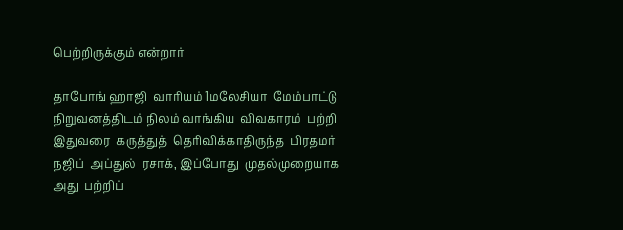பெற்றிருக்கும் என்றார்

தாபோங் ஹாஜி  வாரியம் 1மலேசியா  மேம்பாட்டு நிறுவனத்திடம் நிலம் வாங்கிய  விவகாரம்  பற்றி  இதுவரை  கருத்துத்  தெரிவிக்காதிருந்த  பிரதமர்  நஜிப்  அப்துல்  ரசாக், இப்போது  முதல்முறையாக  அது  பற்றிப்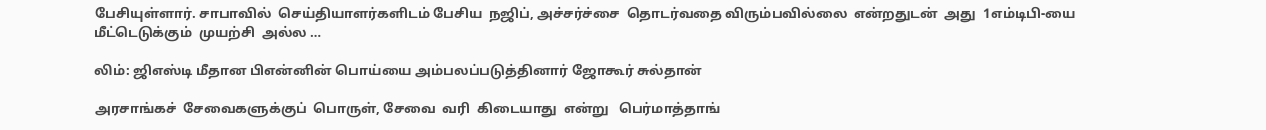பேசியுள்ளார். சாபாவில்  செய்தியாளர்களிடம் பேசிய  நஜிப், அச்சர்ச்சை  தொடர்வதை விரும்பவில்லை  என்றதுடன்  அது  1எம்டிபி-யை  மீட்டெடுக்கும்  முயற்சி  அல்ல …

லிம்: ஜிஎஸ்டி மீதான பிஎன்னின் பொய்யை அம்பலப்படுத்தினார் ஜோகூர் சுல்தான்

அரசாங்கச்  சேவைகளுக்குப்  பொருள், சேவை  வரி  கிடையாது  என்று   பெர்மாத்தாங்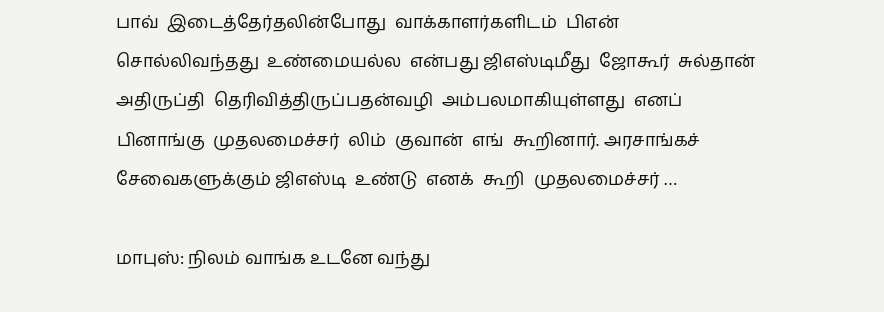பாவ்  இடைத்தேர்தலின்போது  வாக்காளர்களிடம்  பிஎன்  சொல்லிவந்தது  உண்மையல்ல  என்பது ஜிஎஸ்டிமீது  ஜோகூர்  சுல்தான்  அதிருப்தி  தெரிவித்திருப்பதன்வழி  அம்பலமாகியுள்ளது  எனப்  பினாங்கு  முதலமைச்சர்  லிம்  குவான்  எங்  கூறினார். அரசாங்கச்  சேவைகளுக்கும் ஜிஎஸ்டி  உண்டு  எனக்  கூறி  முதலமைச்சர் …

மாபுஸ்: நிலம் வாங்க உடனே வந்து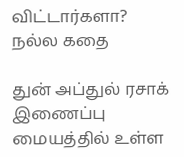விட்டார்களா? நல்ல கதை

துன் அப்துல் ரசாக்  இணைப்பு  மையத்தில் உள்ள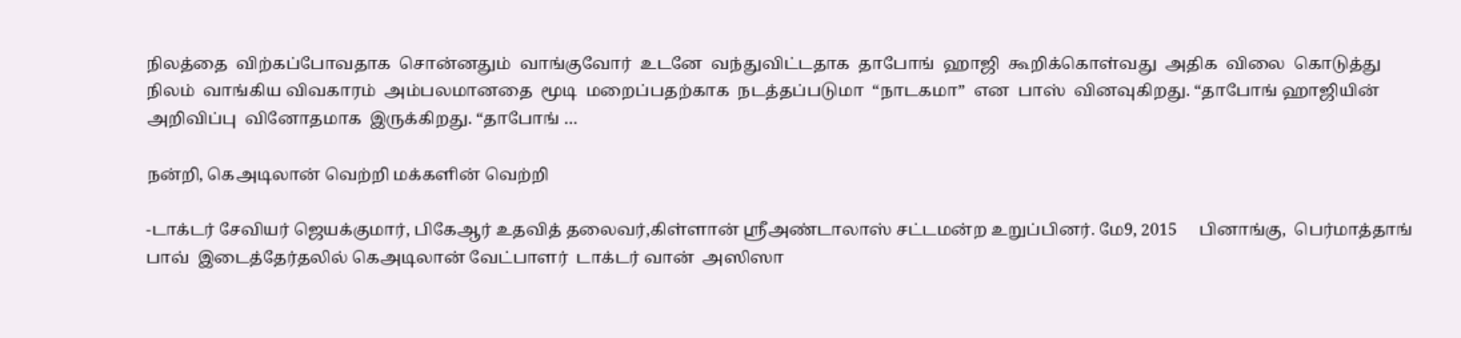நிலத்தை  விற்கப்போவதாக  சொன்னதும்  வாங்குவோர்  உடனே  வந்துவிட்டதாக  தாபோங்  ஹாஜி  கூறிக்கொள்வது  அதிக  விலை  கொடுத்து  நிலம்  வாங்கிய விவகாரம்  அம்பலமானதை  மூடி  மறைப்பதற்காக  நடத்தப்படுமா  “நாடகமா”  என  பாஸ்  வினவுகிறது. “தாபோங் ஹாஜியின்  அறிவிப்பு  வினோதமாக  இருக்கிறது. “தாபோங் …

நன்றி, கெஅடிலான் வெற்றி மக்களின் வெற்றி

-டாக்டர் சேவியர் ஜெயக்குமார், பிகேஆர் உதவித் தலைவர்,கிள்ளான் ஸ்ரீஅண்டாலாஸ் சட்டமன்ற உறுப்பினர். மே9, 2015     பினாங்கு,  பெர்மாத்தாங் பாவ்  இடைத்தேர்தலில் கெஅடிலான் வேட்பாளர்  டாக்டர் வான்  அஸிஸா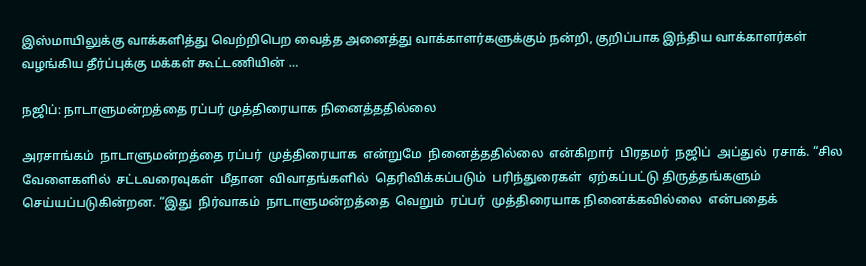இஸ்மாயிலுக்கு வாக்களித்து வெற்றிபெற வைத்த அனைத்து வாக்காளர்களுக்கும் நன்றி, குறிப்பாக இந்திய வாக்காளர்கள் வழங்கிய தீர்ப்புக்கு மக்கள் கூட்டணியின் …

நஜிப்: நாடாளுமன்றத்தை ரப்பர் முத்திரையாக நினைத்ததில்லை

அரசாங்கம்  நாடாளுமன்றத்தை ரப்பர்  முத்திரையாக  என்றுமே  நினைத்ததில்லை  என்கிறார்  பிரதமர்  நஜிப்  அப்துல்  ரசாக். “சில வேளைகளில்  சட்டவரைவுகள்  மீதான  விவாதங்களில்  தெரிவிக்கப்படும்  பரிந்துரைகள்  ஏற்கப்பட்டு திருத்தங்களும்  செய்யப்படுகின்றன. “இது  நிர்வாகம்  நாடாளுமன்றத்தை  வெறும்  ரப்பர்  முத்திரையாக நினைக்கவில்லை  என்பதைக்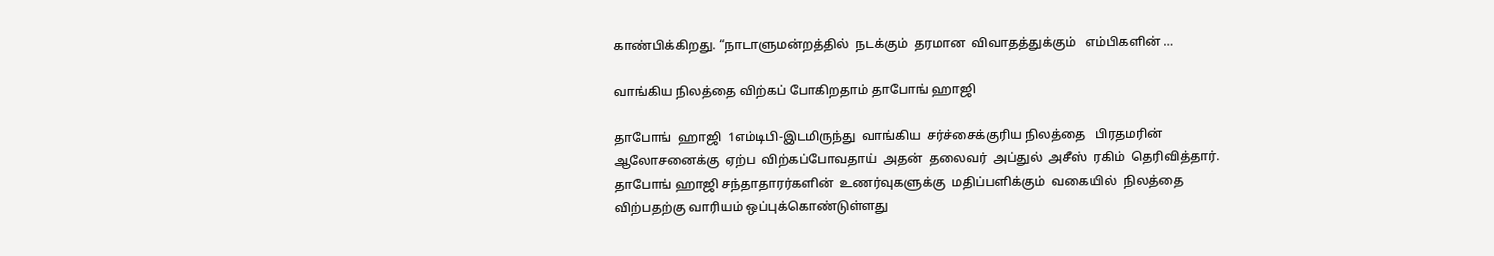காண்பிக்கிறது. “நாடாளுமன்றத்தில்  நடக்கும்  தரமான  விவாதத்துக்கும்   எம்பிகளின் …

வாங்கிய நிலத்தை விற்கப் போகிறதாம் தாபோங் ஹாஜி

தாபோங்  ஹாஜி  1எம்டிபி-இடமிருந்து  வாங்கிய  சர்ச்சைக்குரிய நிலத்தை   பிரதமரின்  ஆலோசனைக்கு  ஏற்ப  விற்கப்போவதாய்  அதன்  தலைவர்  அப்துல்  அசீஸ்  ரகிம்  தெரிவித்தார். தாபோங் ஹாஜி சந்தாதாரர்களின்  உணர்வுகளுக்கு  மதிப்பளிக்கும்  வகையில்  நிலத்தை  விற்பதற்கு வாரியம் ஒப்புக்கொண்டுள்ளது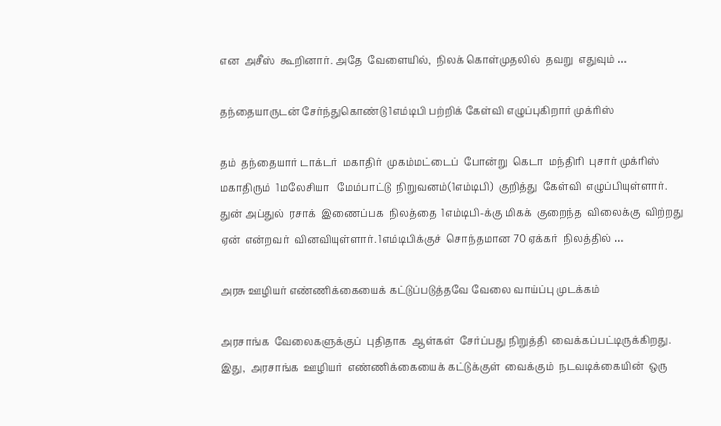என  அசீஸ்  கூறினார். அதே  வேளையில்,  நிலக் கொள்முதலில்  தவறு  எதுவும் …

தந்தையாருடன் சேர்ந்துகொண்டு 1எம்டிபி பற்றிக் கேள்வி எழுப்புகிறார் முக்ரிஸ்

தம்  தந்தையார் டாக்டர்  மகாதிர்  முகம்மட்டைப்  போன்று  கெடா  மந்திரி  புசார் முக்ரிஸ் மகாதிரும்  1மலேசியா   மேம்பாட்டு  நிறுவனம்(1எம்டிபி)  குறித்து  கேள்வி  எழுப்பியுள்ளார். துன் அப்துல்  ரசாக்  இணைப்பக  நிலத்தை  1எம்டிபி-க்கு மிகக்  குறைந்த  விலைக்கு  விற்றது ஏன்  என்றவர்  வினவியுள்ளார். 1எம்டிபிக்குச்  சொந்தமான 70 ஏக்கர்  நிலத்தில் …

அரசு ஊழியர் எண்ணிக்கையைக் கட்டுப்படுத்தவே வேலை வாய்ப்பு முடக்கம்

அரசாங்க  வேலைகளுக்குப்  புதிதாக  ஆள்கள்  சேர்ப்பது நிறுத்தி  வைக்கப்பட்டிருக்கிறது. இது,  அரசாங்க  ஊழியர்  எண்ணிக்கையைக் கட்டுக்குள்  வைக்கும்  நடவடிக்கையின்  ஒரு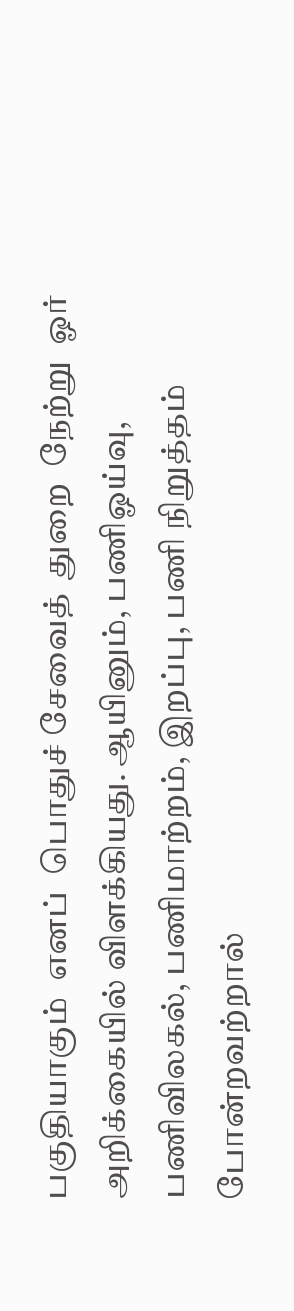பகுதியாகும்  எனப்  பொதுச் சேவைத்  துறை  நேற்று  ஓர்  அறிக்கையில் விளக்கியது. ஆயினும், பணிஓய்வு, பணிவிலகல், பணிமாற்றம், இறப்பு, பணி நிறுத்தம்  போன்றவற்றால்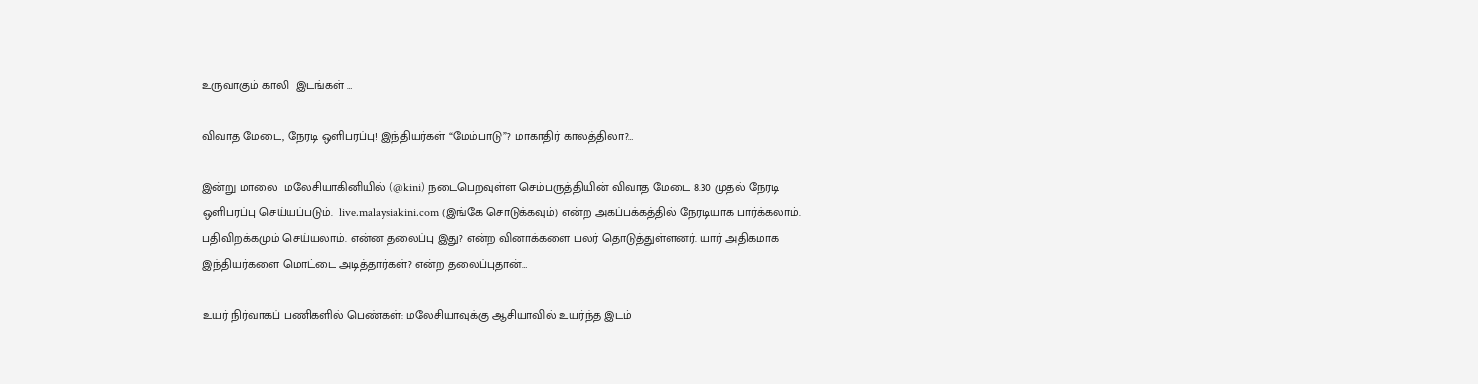உருவாகும் காலி  இடங்கள் …

விவாத மேடை, நேரடி ஒளிபரப்பு! இந்தியர்கள் “மேம்பாடு”? மாகாதிர் காலத்திலா?…

இன்று மாலை  மலேசியாகினியில் (@kini) நடைபெறவுள்ள செம்பருத்தியின் விவாத மேடை 8.30 முதல் நேரடி ஒளிபரப்பு செய்யப்படும்.  live.malaysiakini.com (இங்கே சொடுக்கவும்) என்ற அகப்பக்கத்தில் நேரடியாக பார்க்கலாம். பதிவிறக்கமும் செய்யலாம். என்ன தலைப்பு இது? என்ற வினாக்களை பலர் தொடுத்துள்ளனர். யார் அதிகமாக இந்தியர்களை மொட்டை அடித்தார்கள்? என்ற தலைப்புதான்…

உயர் நிர்வாகப் பணிகளில் பெண்கள்: மலேசியாவுக்கு ஆசியாவில் உயர்ந்த இடம்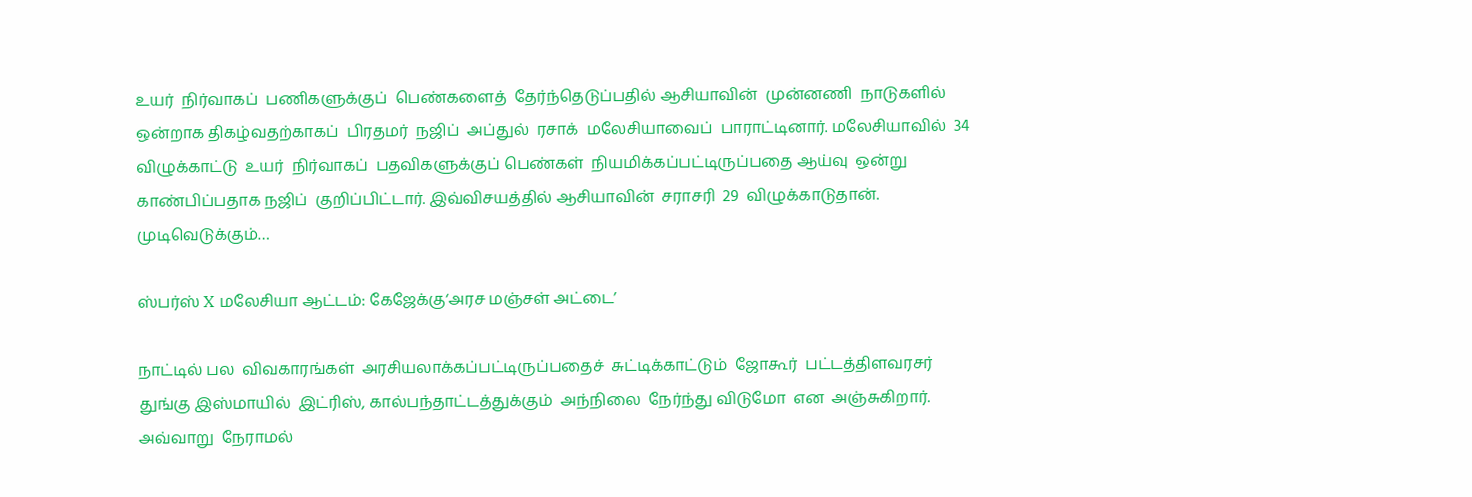உயர்  நிர்வாகப்  பணிகளுக்குப்  பெண்களைத்  தேர்ந்தெடுப்பதில் ஆசியாவின்  முன்னணி  நாடுகளில் ஒன்றாக திகழ்வதற்காகப்  பிரதமர்  நஜிப்  அப்துல்  ரசாக்  மலேசியாவைப்  பாராட்டினார். மலேசியாவில்  34 விழுக்காட்டு  உயர்  நிர்வாகப்  பதவிகளுக்குப் பெண்கள்  நியமிக்கப்பட்டிருப்பதை ஆய்வு  ஒன்று  காண்பிப்பதாக நஜிப்  குறிப்பிட்டார். இவ்விசயத்தில் ஆசியாவின்  சராசரி  29  விழுக்காடுதான். முடிவெடுக்கும்…

ஸ்பர்ஸ் X மலேசியா ஆட்டம்: கேஜேக்கு‘அரச மஞ்சள் அட்டை’

நாட்டில் பல  விவகாரங்கள்  அரசியலாக்கப்பட்டிருப்பதைச்  சுட்டிக்காட்டும்  ஜோகூர்  பட்டத்திளவரசர்  துங்கு இஸ்மாயில்  இட்ரிஸ், கால்பந்தாட்டத்துக்கும்  அந்நிலை  நேர்ந்து விடுமோ  என  அஞ்சுகிறார். அவ்வாறு  நேராமல்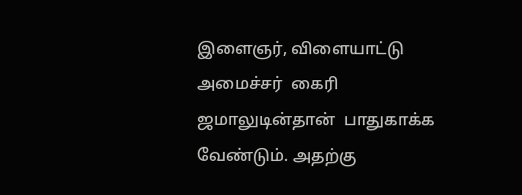இளைஞர், விளையாட்டு  அமைச்சர்  கைரி ஜமாலுடின்தான்  பாதுகாக்க  வேண்டும். அதற்கு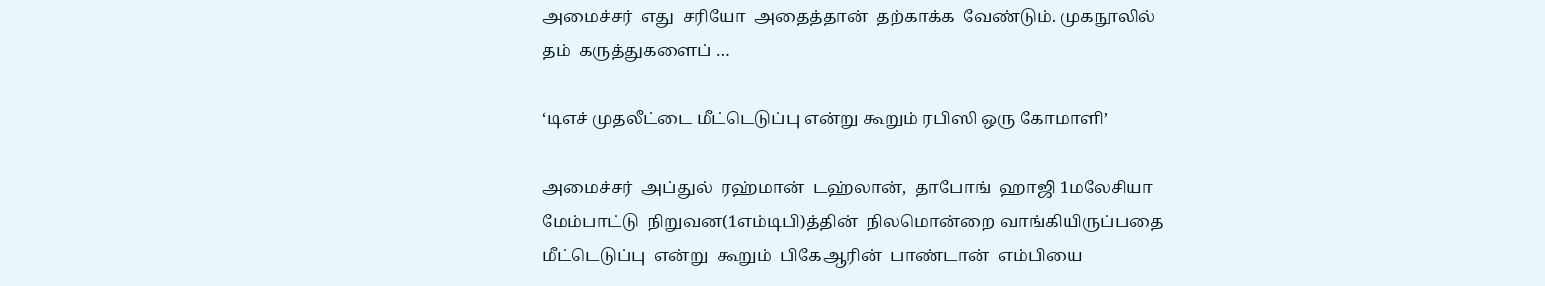அமைச்சர்  எது  சரியோ  அதைத்தான்  தற்காக்க  வேண்டும். முகநூலில் தம்  கருத்துகளைப் …

‘டிஎச் முதலீட்டை மீட்டெடுப்பு என்று கூறும் ரபிஸி ஒரு கோமாளி’

அமைச்சர்  அப்துல்  ரஹ்மான்  டஹ்லான்,  தாபோங்  ஹாஜி 1மலேசியா  மேம்பாட்டு  நிறுவன(1எம்டிபி)த்தின்  நிலமொன்றை வாங்கியிருப்பதை  மீட்டெடுப்பு  என்று  கூறும்  பிகேஆரின்  பாண்டான்  எம்பியை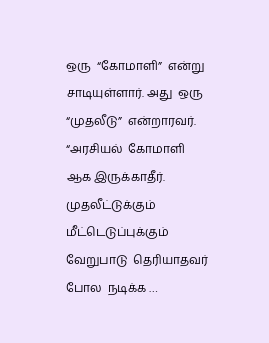ஒரு  “கோமாளி”  என்று  சாடியுள்ளார். அது  ஒரு  “முதலீடு”  என்றாரவர். “அரசியல்  கோமாளி  ஆக இருக்காதீர். முதலீட்டுக்கும்  மீட்டெடுப்புக்கும்  வேறுபாடு  தெரியாதவர் போல  நடிக்க …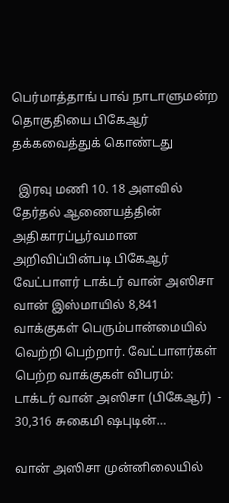பெர்மாத்தாங் பாவ் நாடாளுமன்ற தொகுதியை பிகேஆர் தக்கவைத்துக் கொண்டது

  இரவு மணி 10. 18 அளவில் தேர்தல் ஆணையத்தின் அதிகாரப்பூர்வமான அறிவிப்பின்படி பிகேஆர் வேட்பாளர் டாக்டர் வான் அஸிசா வான் இஸ்மாயில் 8,841 வாக்குகள் பெரும்பான்மையில் வெற்றி பெற்றார். வேட்பாளர்கள் பெற்ற வாக்குகள் விபரம்:   டாக்டர் வான் அஸிசா (பிகேஆர்)  - 30,316 சுகைமி ஷபுடின்…

வான் அஸிசா முன்னிலையில்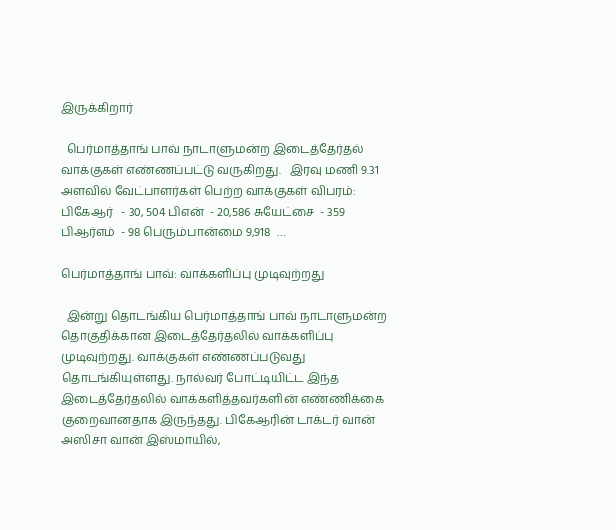இருக்கிறார்

  பெர்மாத்தாங் பாவ் நாடாளுமன்ற இடைத்தேர்தல் வாக்குகள் எண்ணப்பட்டு வருகிறது.   இரவு மணி 9.31 அளவில் வேட்பாளர்கள் பெற்ற வாக்குகள் விபரம்:   பிகேஆர்   - 30, 504 பிஎன்  - 20,586 சுயேட்சை  - 359 பிஆர்எம்  - 98 பெரும்பான்மை 9,918  …

பெர்மாத்தாங் பாவ்: வாக்களிப்பு முடிவுற்றது

  இன்று தொடங்கிய பெர்மாத்தாங் பாவ் நாடாளுமன்ற தொகுதிக்கான இடைத்தேர்தலில் வாக்களிப்பு முடிவுற்றது. வாக்குகள் எண்ணப்படுவது தொடங்கியுள்ளது. நால்வர் போட்டியிட்ட இந்த இடைத்தேர்தலில் வாக்களித்தவர்களின் எண்ணிக்கை குறைவானதாக இருந்தது. பிகேஆரின் டாக்டர் வான் அஸிசா வான் இஸ்மாயில்,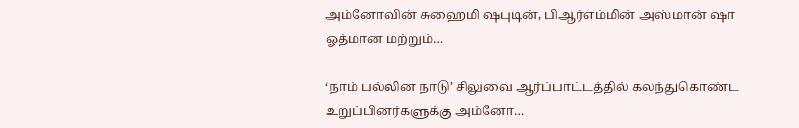அம்னோவின் சுஹைமி ஷபுடின், பிஆர்எம்மின் அஸ்மான் ஷா ஓத்மான மற்றும்…

‘நாம் பல்லின நாடு’ சிலுவை ஆர்ப்பாட்டத்தில் கலந்துகொண்ட உறுப்பினர்களுக்கு அம்னோ…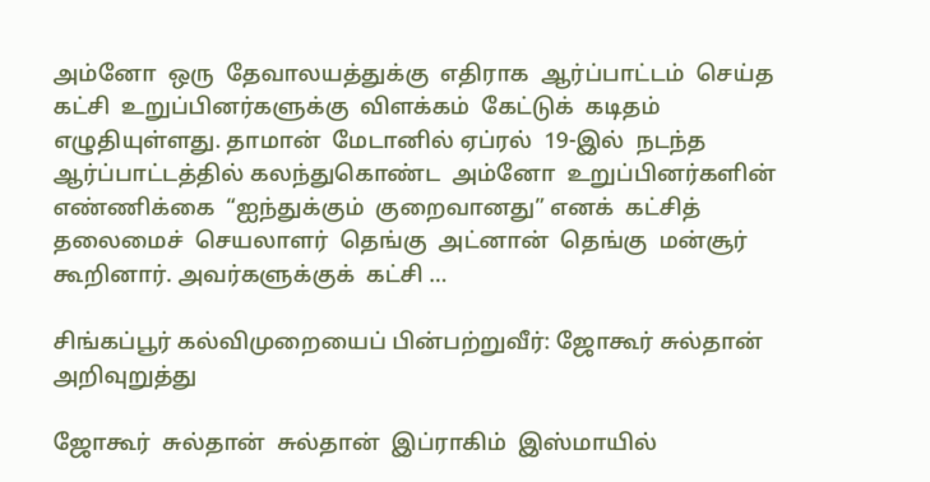அம்னோ  ஒரு  தேவாலயத்துக்கு  எதிராக  ஆர்ப்பாட்டம்  செய்த கட்சி  உறுப்பினர்களுக்கு  விளக்கம்  கேட்டுக்  கடிதம்  எழுதியுள்ளது. தாமான்  மேடானில் ஏப்ரல்  19-இல்  நடந்த  ஆர்ப்பாட்டத்தில் கலந்துகொண்ட  அம்னோ  உறுப்பினர்களின் எண்ணிக்கை  “ஐந்துக்கும்  குறைவானது” எனக்  கட்சித்  தலைமைச்  செயலாளர்  தெங்கு  அட்னான்  தெங்கு  மன்சூர்  கூறினார். அவர்களுக்குக்  கட்சி …

சிங்கப்பூர் கல்விமுறையைப் பின்பற்றுவீர்: ஜோகூர் சுல்தான் அறிவுறுத்து

ஜோகூர்  சுல்தான்  சுல்தான்  இப்ராகிம்  இஸ்மாயில்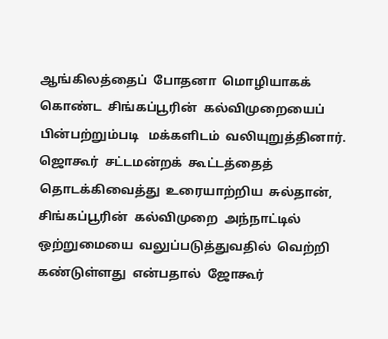ஆங்கிலத்தைப்  போதனா  மொழியாகக்  கொண்ட  சிங்கப்பூரின்  கல்விமுறையைப்  பின்பற்றும்படி   மக்களிடம்  வலியுறுத்தினார். ஜொகூர்  சட்டமன்றக்  கூட்டத்தைத் தொடக்கிவைத்து  உரையாற்றிய  சுல்தான்,  சிங்கப்பூரின்  கல்விமுறை  அந்நாட்டில் ஒற்றுமையை  வலுப்படுத்துவதில்  வெற்றி  கண்டுள்ளது  என்பதால்  ஜோகூர்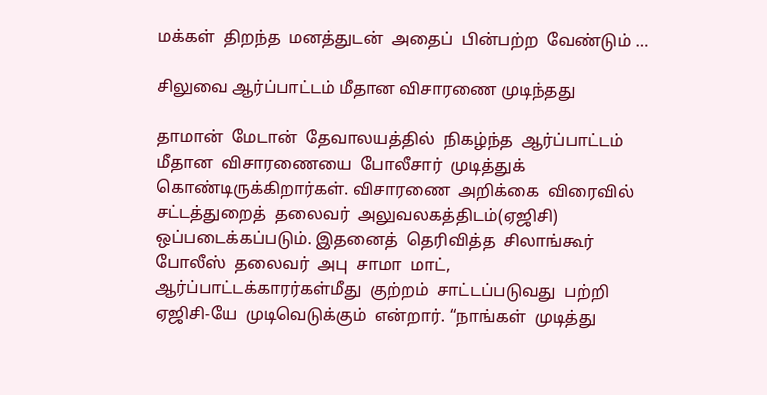மக்கள்  திறந்த  மனத்துடன்  அதைப்  பின்பற்ற  வேண்டும் …

சிலுவை ஆர்ப்பாட்டம் மீதான விசாரணை முடிந்தது

தாமான்  மேடான்  தேவாலயத்தில்  நிகழ்ந்த  ஆர்ப்பாட்டம்  மீதான  விசாரணையை  போலீசார்  முடித்துக்  கொண்டிருக்கிறார்கள். விசாரணை  அறிக்கை  விரைவில்  சட்டத்துறைத்  தலைவர்  அலுவலகத்திடம்(ஏஜிசி)  ஒப்படைக்கப்படும். இதனைத்  தெரிவித்த  சிலாங்கூர்  போலீஸ்  தலைவர்  அபு  சாமா  மாட்,  ஆர்ப்பாட்டக்காரர்கள்மீது  குற்றம்  சாட்டப்படுவது  பற்றி  ஏஜிசி-யே  முடிவெடுக்கும்  என்றார். “நாங்கள்  முடித்து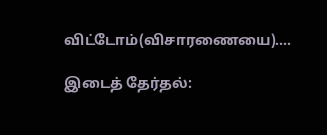விட்டோம்(விசாரணையை).…

இடைத் தேர்தல்: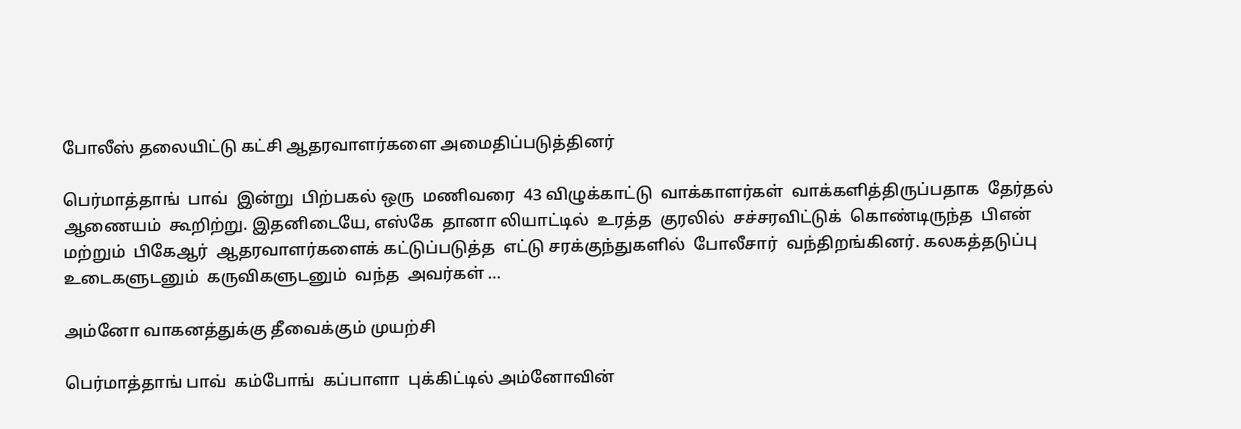போலீஸ் தலையிட்டு கட்சி ஆதரவாளர்களை அமைதிப்படுத்தினர்

பெர்மாத்தாங்  பாவ்  இன்று  பிற்பகல் ஒரு  மணிவரை  43 விழுக்காட்டு  வாக்காளர்கள்  வாக்களித்திருப்பதாக  தேர்தல்  ஆணையம்  கூறிற்று. இதனிடையே, எஸ்கே  தானா லியாட்டில்  உரத்த  குரலில்  சச்சரவிட்டுக்  கொண்டிருந்த  பிஎன்  மற்றும்  பிகேஆர்  ஆதரவாளர்களைக் கட்டுப்படுத்த  எட்டு சரக்குந்துகளில்  போலீசார்  வந்திறங்கினர். கலகத்தடுப்பு  உடைகளுடனும்  கருவிகளுடனும்  வந்த  அவர்கள் …

அம்னோ வாகனத்துக்கு தீவைக்கும் முயற்சி

பெர்மாத்தாங் பாவ்  கம்போங்  கப்பாளா  புக்கிட்டில் அம்னோவின்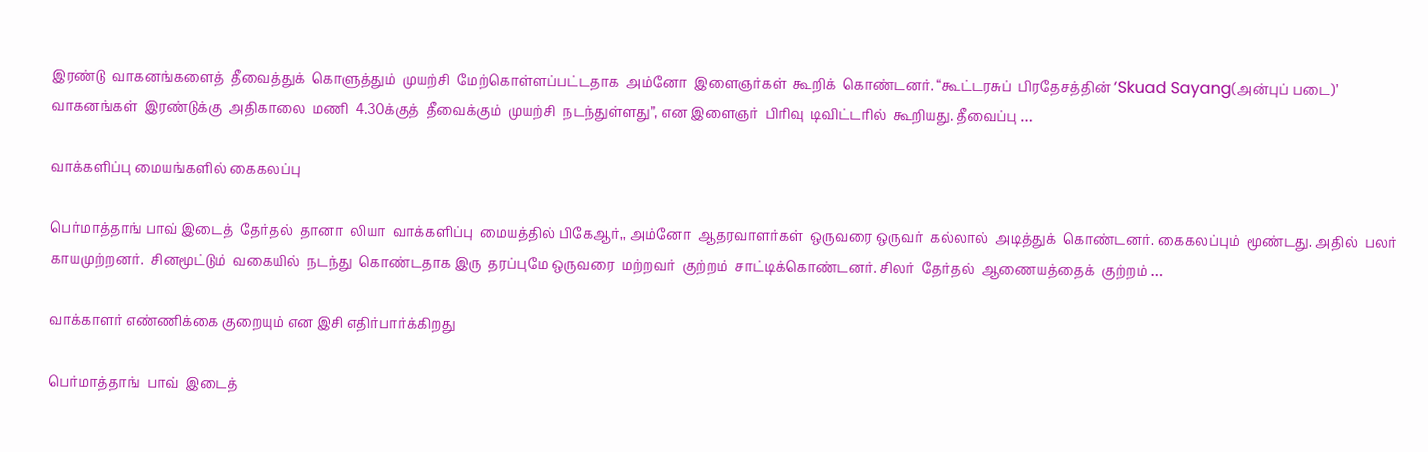இரண்டு  வாகனங்களைத்  தீவைத்துக்  கொளுத்தும்  முயற்சி  மேற்கொள்ளப்பட்டதாக  அம்னோ  இளைஞர்கள்  கூறிக்  கொண்டனர். “கூட்டரசுப்  பிரதேசத்தின் ‘Skuad Sayang(அன்புப் படை)’  வாகனங்கள்  இரண்டுக்கு  அதிகாலை  மணி  4.30க்குத்  தீவைக்கும்  முயற்சி  நடந்துள்ளது”, என இளைஞர்  பிரிவு  டிவிட்டரில்  கூறியது. தீவைப்பு …

வாக்களிப்பு மையங்களில் கைகலப்பு

பெர்மாத்தாங் பாவ் இடைத்  தேர்தல்  தானா  லியா  வாக்களிப்பு  மையத்தில் பிகேஆர்,, அம்னோ  ஆதரவாளர்கள்  ஒருவரை ஒருவர்  கல்லால்  அடித்துக்  கொண்டனர். கைகலப்பும்  மூண்டது. அதில்  பலர்  காயமுற்றனர்.  சினமூட்டும்  வகையில்  நடந்து  கொண்டதாக இரு  தரப்புமே ஒருவரை  மற்றவர்  குற்றம்  சாட்டிக்கொண்டனர். சிலர்  தேர்தல்  ஆணையத்தைக்  குற்றம் …

வாக்காளர் எண்ணிக்கை குறையும் என இசி எதிர்பார்க்கிறது

பெர்மாத்தாங்  பாவ்  இடைத்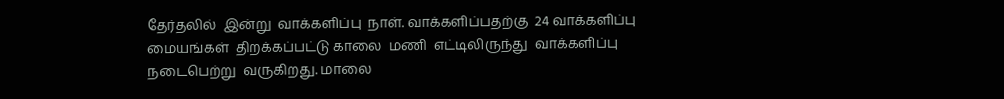தேர்தலில்  இன்று  வாக்களிப்பு  நாள். வாக்களிப்பதற்கு  24 வாக்களிப்பு  மையங்கள்  திறக்கப்பட்டு காலை  மணி  எட்டிலிருந்து  வாக்களிப்பு  நடைபெற்று  வருகிறது. மாலை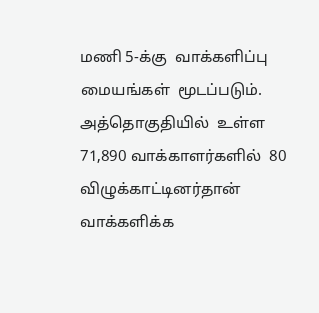மணி 5-க்கு  வாக்களிப்பு  மையங்கள்  மூடப்படும். அத்தொகுதியில்  உள்ள  71,890 வாக்காளர்களில்  80  விழுக்காட்டினர்தான்  வாக்களிக்க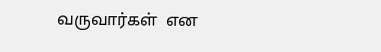வருவார்கள்  என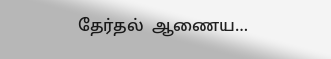தேர்தல்  ஆணைய…